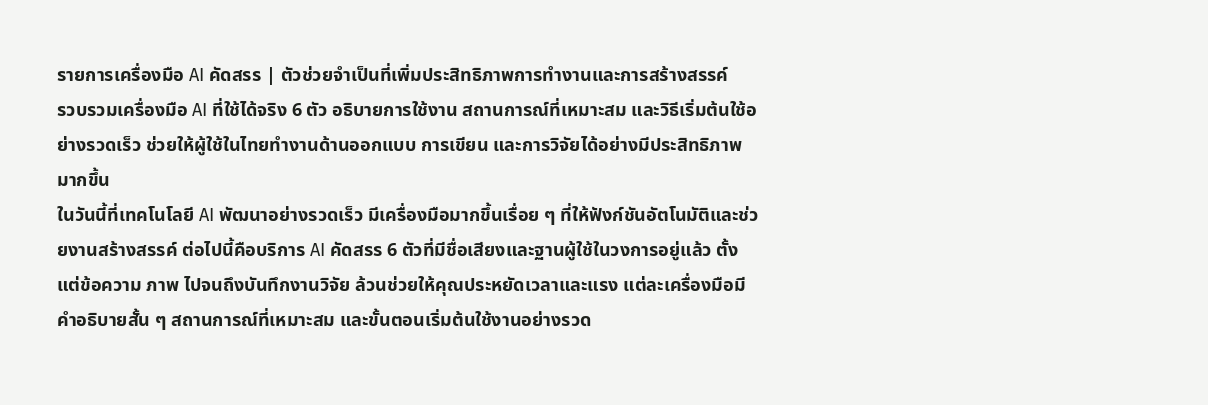รายการเครื่องมือ AI คัดสรร | ตัวช่วยจำเป็นที่เพิ่มประสิทธิภาพการทำงานและการสร้างสรรค์
รวบรวมเครื่องมือ AI ที่ใช้ได้จริง 6 ตัว อธิบายการใช้งาน สถานการณ์ที่เหมาะสม และวิธีเริ่มต้นใช้อย่างรวดเร็ว ช่วยให้ผู้ใช้ในไทยทำงานด้านออกแบบ การเขียน และการวิจัยได้อย่างมีประสิทธิภาพมากขึ้น
ในวันนี้ที่เทคโนโลยี AI พัฒนาอย่างรวดเร็ว มีเครื่องมือมากขึ้นเรื่อย ๆ ที่ให้ฟังก์ชันอัตโนมัติและช่วยงานสร้างสรรค์ ต่อไปนี้คือบริการ AI คัดสรร 6 ตัวที่มีชื่อเสียงและฐานผู้ใช้ในวงการอยู่แล้ว ตั้งแต่ข้อความ ภาพ ไปจนถึงบันทึกงานวิจัย ล้วนช่วยให้คุณประหยัดเวลาและแรง แต่ละเครื่องมือมีคำอธิบายสั้น ๆ สถานการณ์ที่เหมาะสม และขั้นตอนเริ่มต้นใช้งานอย่างรวด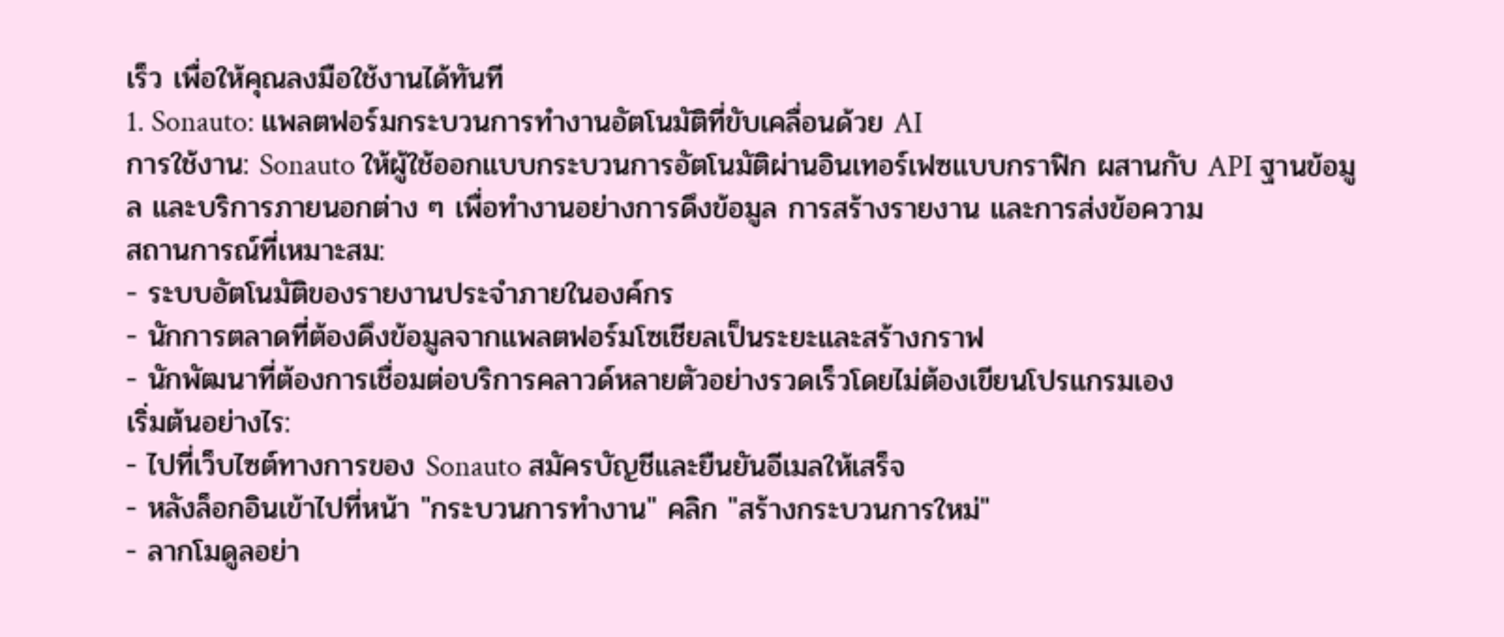เร็ว เพื่อให้คุณลงมือใช้งานได้ทันที
1. Sonauto: แพลตฟอร์มกระบวนการทำงานอัตโนมัติที่ขับเคลื่อนด้วย AI
การใช้งาน: Sonauto ให้ผู้ใช้ออกแบบกระบวนการอัตโนมัติผ่านอินเทอร์เฟซแบบกราฟิก ผสานกับ API ฐานข้อมูล และบริการภายนอกต่าง ๆ เพื่อทำงานอย่างการดึงข้อมูล การสร้างรายงาน และการส่งข้อความ
สถานการณ์ที่เหมาะสม:
- ระบบอัตโนมัติของรายงานประจำภายในองค์กร
- นักการตลาดที่ต้องดึงข้อมูลจากแพลตฟอร์มโซเชียลเป็นระยะและสร้างกราฟ
- นักพัฒนาที่ต้องการเชื่อมต่อบริการคลาวด์หลายตัวอย่างรวดเร็วโดยไม่ต้องเขียนโปรแกรมเอง
เริ่มต้นอย่างไร:
- ไปที่เว็บไซต์ทางการของ Sonauto สมัครบัญชีและยืนยันอีเมลให้เสร็จ
- หลังล็อกอินเข้าไปที่หน้า "กระบวนการทำงาน" คลิก "สร้างกระบวนการใหม่"
- ลากโมดูลอย่า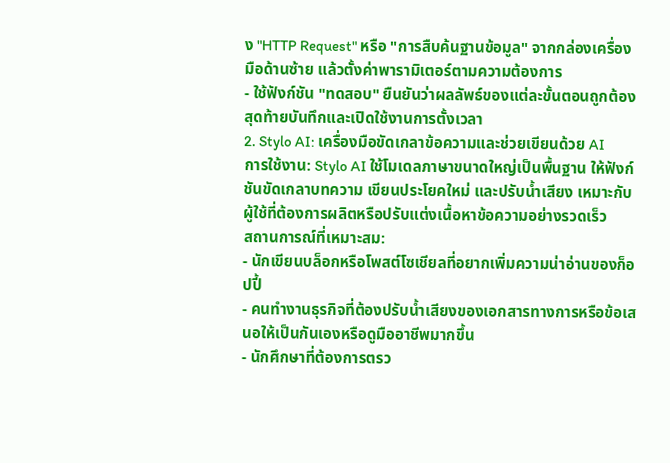ง "HTTP Request" หรือ "การสืบค้นฐานข้อมูล" จากกล่องเครื่องมือด้านซ้าย แล้วตั้งค่าพารามิเตอร์ตามความต้องการ
- ใช้ฟังก์ชัน "ทดสอบ" ยืนยันว่าผลลัพธ์ของแต่ละขั้นตอนถูกต้อง สุดท้ายบันทึกและเปิดใช้งานการตั้งเวลา
2. Stylo AI: เครื่องมือขัดเกลาข้อความและช่วยเขียนด้วย AI
การใช้งาน: Stylo AI ใช้โมเดลภาษาขนาดใหญ่เป็นพื้นฐาน ให้ฟังก์ชันขัดเกลาบทความ เขียนประโยคใหม่ และปรับน้ำเสียง เหมาะกับผู้ใช้ที่ต้องการผลิตหรือปรับแต่งเนื้อหาข้อความอย่างรวดเร็ว
สถานการณ์ที่เหมาะสม:
- นักเขียนบล็อกหรือโพสต์โซเชียลที่อยากเพิ่มความน่าอ่านของก็อปปี้
- คนทำงานธุรกิจที่ต้องปรับน้ำเสียงของเอกสารทางการหรือข้อเสนอให้เป็นกันเองหรือดูมืออาชีพมากขึ้น
- นักศึกษาที่ต้องการตรว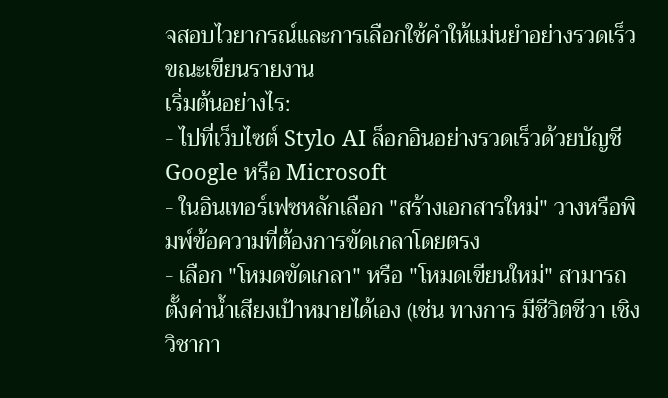จสอบไวยากรณ์และการเลือกใช้คำให้แม่นยำอย่างรวดเร็วขณะเขียนรายงาน
เริ่มต้นอย่างไร:
- ไปที่เว็บไซต์ Stylo AI ล็อกอินอย่างรวดเร็วด้วยบัญชี Google หรือ Microsoft
- ในอินเทอร์เฟซหลักเลือก "สร้างเอกสารใหม่" วางหรือพิมพ์ข้อความที่ต้องการขัดเกลาโดยตรง
- เลือก "โหมดขัดเกลา" หรือ "โหมดเขียนใหม่" สามารถตั้งค่าน้ำเสียงเป้าหมายได้เอง (เช่น ทางการ มีชีวิตชีวา เชิงวิชากา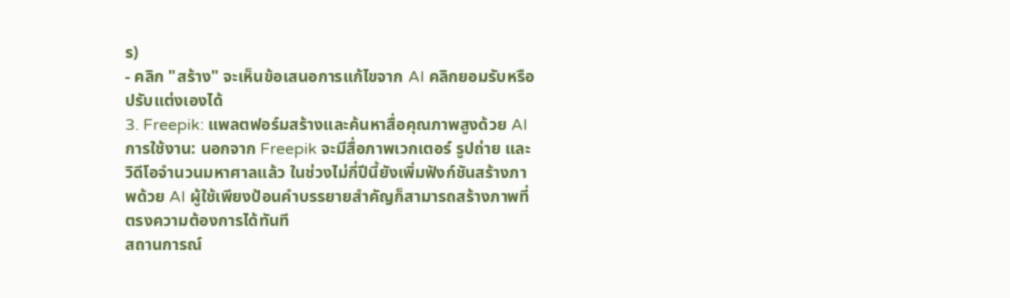ร)
- คลิก "สร้าง" จะเห็นข้อเสนอการแก้ไขจาก AI คลิกยอมรับหรือปรับแต่งเองได้
3. Freepik: แพลตฟอร์มสร้างและค้นหาสื่อคุณภาพสูงด้วย AI
การใช้งาน: นอกจาก Freepik จะมีสื่อภาพเวกเตอร์ รูปถ่าย และวิดีโอจำนวนมหาศาลแล้ว ในช่วงไม่กี่ปีนี้ยังเพิ่มฟังก์ชันสร้างภาพด้วย AI ผู้ใช้เพียงป้อนคำบรรยายสำคัญก็สามารถสร้างภาพที่ตรงความต้องการได้ทันที
สถานการณ์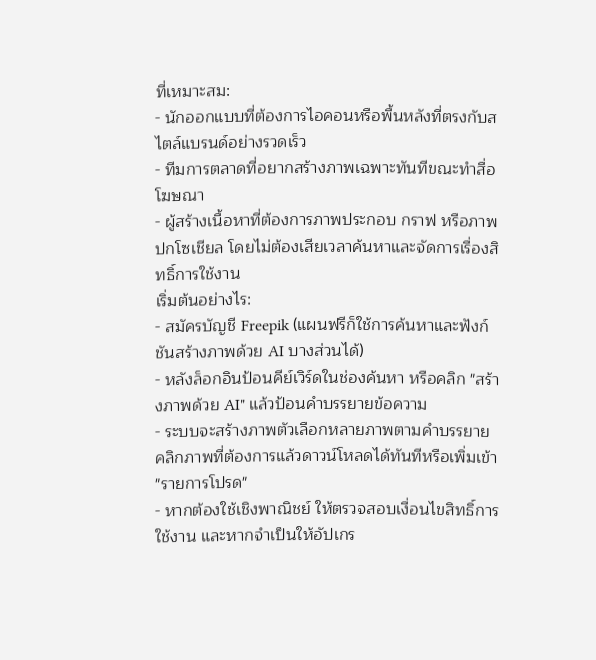ที่เหมาะสม:
- นักออกแบบที่ต้องการไอคอนหรือพื้นหลังที่ตรงกับสไตล์แบรนด์อย่างรวดเร็ว
- ทีมการตลาดที่อยากสร้างภาพเฉพาะทันทีขณะทำสื่อโฆษณา
- ผู้สร้างเนื้อหาที่ต้องการภาพประกอบ กราฟ หรือภาพปกโซเชียล โดยไม่ต้องเสียเวลาค้นหาและจัดการเรื่องสิทธิ์การใช้งาน
เริ่มต้นอย่างไร:
- สมัครบัญชี Freepik (แผนฟรีก็ใช้การค้นหาและฟังก์ชันสร้างภาพด้วย AI บางส่วนได้)
- หลังล็อกอินป้อนคีย์เวิร์ดในช่องค้นหา หรือคลิก "สร้างภาพด้วย AI" แล้วป้อนคำบรรยายข้อความ
- ระบบจะสร้างภาพตัวเลือกหลายภาพตามคำบรรยาย คลิกภาพที่ต้องการแล้วดาวน์โหลดได้ทันทีหรือเพิ่มเข้า "รายการโปรด"
- หากต้องใช้เชิงพาณิชย์ ให้ตรวจสอบเงื่อนไขสิทธิ์การใช้งาน และหากจำเป็นให้อัปเกร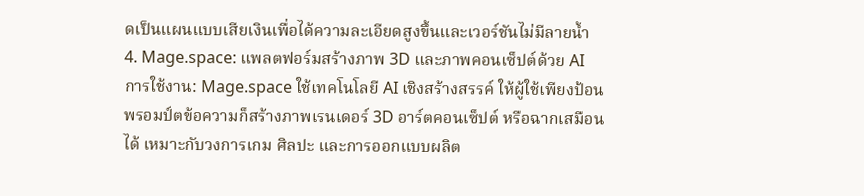ดเป็นแผนแบบเสียเงินเพื่อได้ความละเอียดสูงขึ้นและเวอร์ชันไม่มีลายน้ำ
4. Mage.space: แพลตฟอร์มสร้างภาพ 3D และภาพคอนเซ็ปต์ด้วย AI
การใช้งาน: Mage.space ใช้เทคโนโลยี AI เชิงสร้างสรรค์ ให้ผู้ใช้เพียงป้อนพรอมป์ตข้อความก็สร้างภาพเรนเดอร์ 3D อาร์ตคอนเซ็ปต์ หรือฉากเสมือนได้ เหมาะกับวงการเกม ศิลปะ และการออกแบบผลิต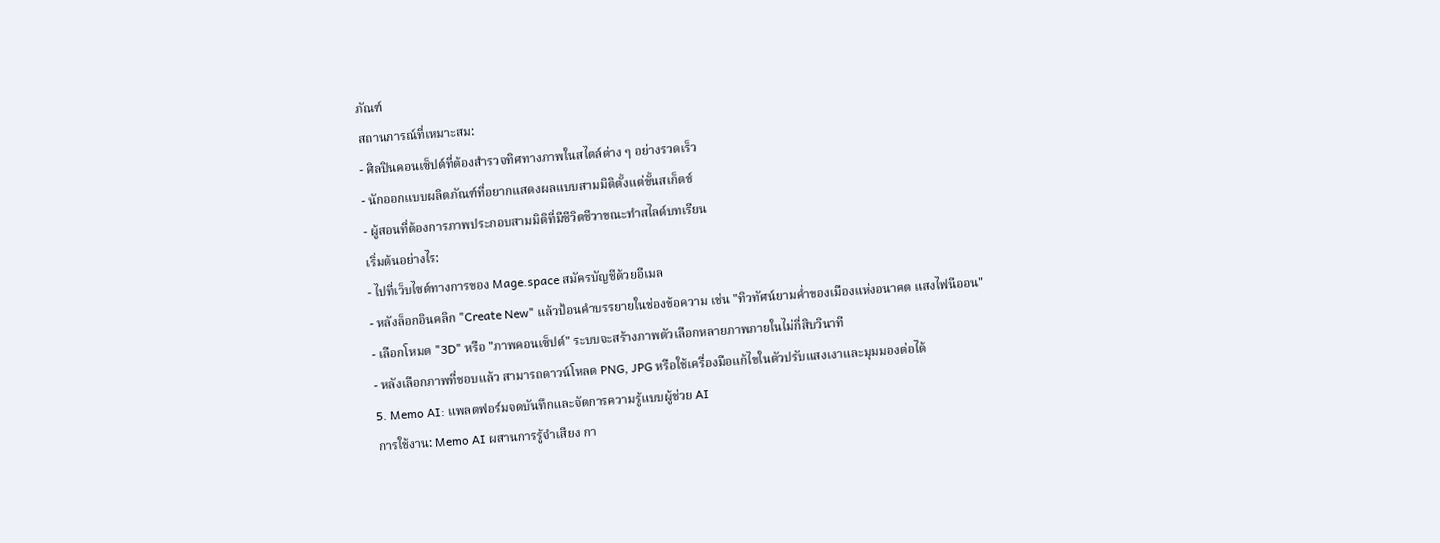ภัณฑ์
สถานการณ์ที่เหมาะสม:
- ศิลปินคอนเซ็ปต์ที่ต้องสำรวจทิศทางภาพในสไตล์ต่าง ๆ อย่างรวดเร็ว
- นักออกแบบผลิตภัณฑ์ที่อยากแสดงผลแบบสามมิติตั้งแต่ขั้นสเก็ตช์
- ผู้สอนที่ต้องการภาพประกอบสามมิติที่มีชีวิตชีวาขณะทำสไลด์บทเรียน
เริ่มต้นอย่างไร:
- ไปที่เว็บไซต์ทางการของ Mage.space สมัครบัญชีด้วยอีเมล
- หลังล็อกอินคลิก "Create New" แล้วป้อนคำบรรยายในช่องข้อความ เช่น "ทิวทัศน์ยามค่ำของเมืองแห่งอนาคต แสงไฟนีออน"
- เลือกโหมด "3D" หรือ "ภาพคอนเซ็ปต์" ระบบจะสร้างภาพตัวเลือกหลายภาพภายในไม่กี่สิบวินาที
- หลังเลือกภาพที่ชอบแล้ว สามารถดาวน์โหลด PNG, JPG หรือใช้เครื่องมือแก้ไขในตัวปรับแสงเงาและมุมมองต่อได้
5. Memo AI: แพลตฟอร์มจดบันทึกและจัดการความรู้แบบผู้ช่วย AI
การใช้งาน: Memo AI ผสานการรู้จำเสียง กา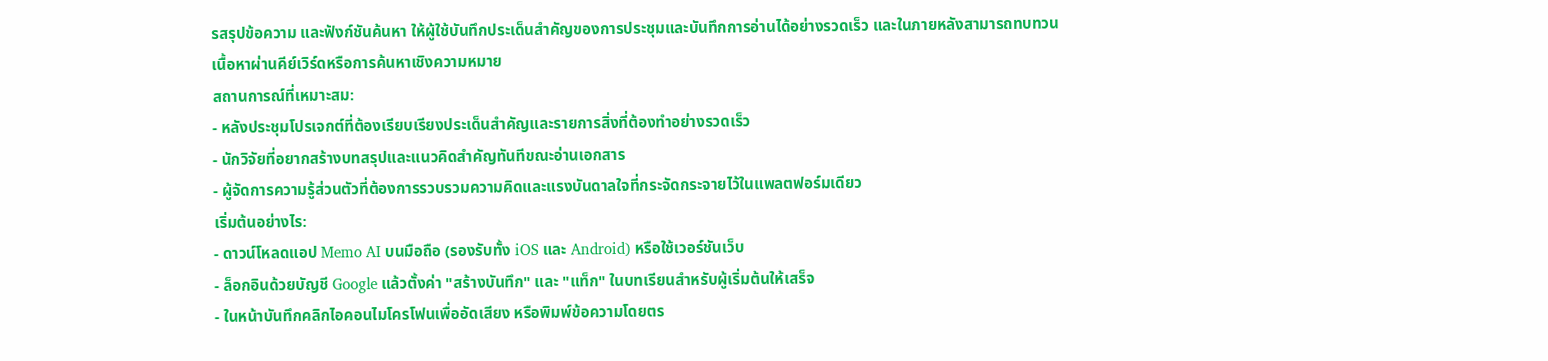รสรุปข้อความ และฟังก์ชันค้นหา ให้ผู้ใช้บันทึกประเด็นสำคัญของการประชุมและบันทึกการอ่านได้อย่างรวดเร็ว และในภายหลังสามารถทบทวนเนื้อหาผ่านคีย์เวิร์ดหรือการค้นหาเชิงความหมาย
สถานการณ์ที่เหมาะสม:
- หลังประชุมโปรเจกต์ที่ต้องเรียบเรียงประเด็นสำคัญและรายการสิ่งที่ต้องทำอย่างรวดเร็ว
- นักวิจัยที่อยากสร้างบทสรุปและแนวคิดสำคัญทันทีขณะอ่านเอกสาร
- ผู้จัดการความรู้ส่วนตัวที่ต้องการรวบรวมความคิดและแรงบันดาลใจที่กระจัดกระจายไว้ในแพลตฟอร์มเดียว
เริ่มต้นอย่างไร:
- ดาวน์โหลดแอป Memo AI บนมือถือ (รองรับทั้ง iOS และ Android) หรือใช้เวอร์ชันเว็บ
- ล็อกอินด้วยบัญชี Google แล้วตั้งค่า "สร้างบันทึก" และ "แท็ก" ในบทเรียนสำหรับผู้เริ่มต้นให้เสร็จ
- ในหน้าบันทึกคลิกไอคอนไมโครโฟนเพื่ออัดเสียง หรือพิมพ์ข้อความโดยตร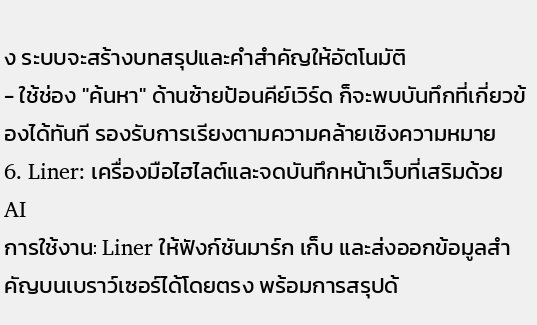ง ระบบจะสร้างบทสรุปและคำสำคัญให้อัตโนมัติ
- ใช้ช่อง "ค้นหา" ด้านซ้ายป้อนคีย์เวิร์ด ก็จะพบบันทึกที่เกี่ยวข้องได้ทันที รองรับการเรียงตามความคล้ายเชิงความหมาย
6. Liner: เครื่องมือไฮไลต์และจดบันทึกหน้าเว็บที่เสริมด้วย AI
การใช้งาน: Liner ให้ฟังก์ชันมาร์ก เก็บ และส่งออกข้อมูลสำคัญบนเบราว์เซอร์ได้โดยตรง พร้อมการสรุปด้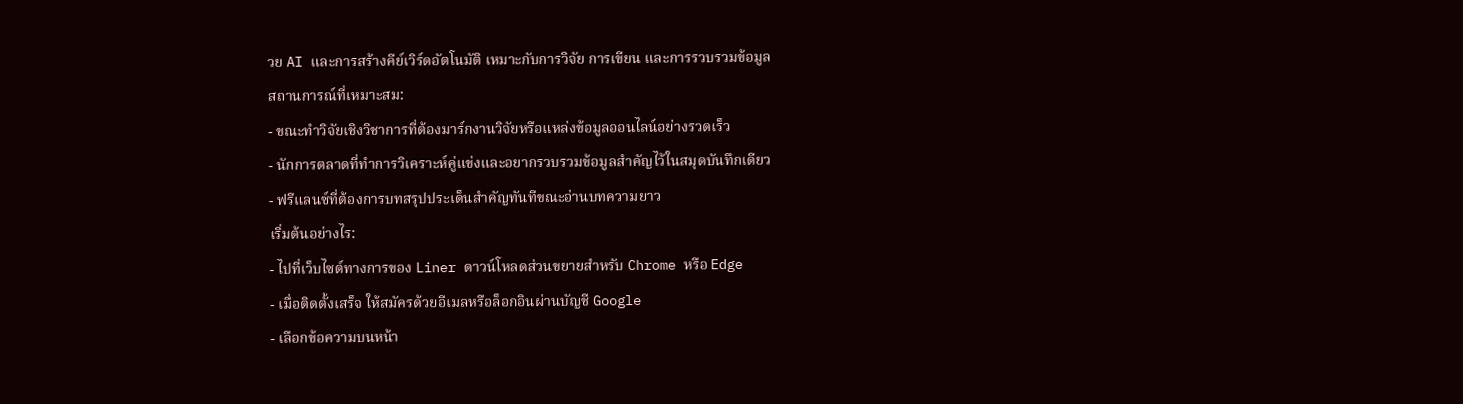วย AI และการสร้างคีย์เวิร์ดอัตโนมัติ เหมาะกับการวิจัย การเขียน และการรวบรวมข้อมูล
สถานการณ์ที่เหมาะสม:
- ขณะทำวิจัยเชิงวิชาการที่ต้องมาร์กงานวิจัยหรือแหล่งข้อมูลออนไลน์อย่างรวดเร็ว
- นักการตลาดที่ทำการวิเคราะห์คู่แข่งและอยากรวบรวมข้อมูลสำคัญไว้ในสมุดบันทึกเดียว
- ฟรีแลนซ์ที่ต้องการบทสรุปประเด็นสำคัญทันทีขณะอ่านบทความยาว
เริ่มต้นอย่างไร:
- ไปที่เว็บไซต์ทางการของ Liner ดาวน์โหลดส่วนขยายสำหรับ Chrome หรือ Edge
- เมื่อติดตั้งเสร็จ ให้สมัครด้วยอีเมลหรือล็อกอินผ่านบัญชี Google
- เลือกข้อความบนหน้า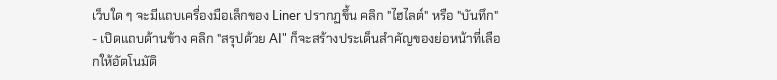เว็บใด ๆ จะมีแถบเครื่องมือเล็กของ Liner ปรากฏขึ้น คลิก "ไฮไลต์" หรือ "บันทึก"
- เปิดแถบด้านข้าง คลิก "สรุปด้วย AI" ก็จะสร้างประเด็นสำคัญของย่อหน้าที่เลือกให้อัตโนมัติ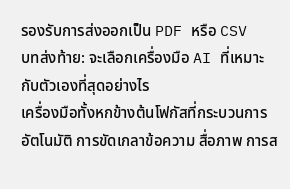รองรับการส่งออกเป็น PDF หรือ CSV
บทส่งท้าย: จะเลือกเครื่องมือ AI ที่เหมาะกับตัวเองที่สุดอย่างไร
เครื่องมือทั้งหกข้างต้นโฟกัสที่กระบวนการอัตโนมัติ การขัดเกลาข้อความ สื่อภาพ การส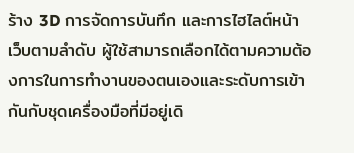ร้าง 3D การจัดการบันทึก และการไฮไลต์หน้าเว็บตามลำดับ ผู้ใช้สามารถเลือกได้ตามความต้องการในการทำงานของตนเองและระดับการเข้ากันกับชุดเครื่องมือที่มีอยู่เดิ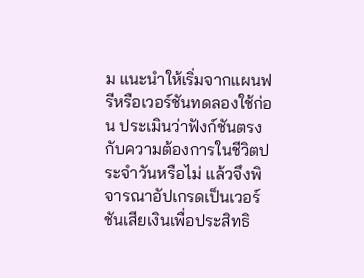ม แนะนำให้เริ่มจากแผนฟรีหรือเวอร์ชันทดลองใช้ก่อน ประเมินว่าฟังก์ชันตรงกับความต้องการในชีวิตประจำวันหรือไม่ แล้วจึงพิจารณาอัปเกรดเป็นเวอร์ชันเสียเงินเพื่อประสิทธิ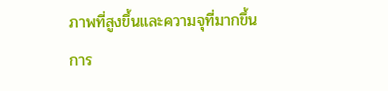ภาพที่สูงขึ้นและความจุที่มากขึ้น การ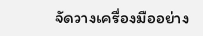จัดวางเครื่องมืออย่าง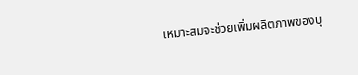เหมาะสมจะช่วยเพิ่มผลิตภาพของบุ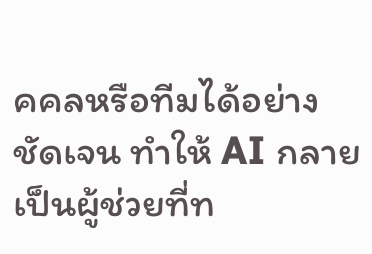คคลหรือทีมได้อย่างชัดเจน ทำให้ AI กลายเป็นผู้ช่วยที่ท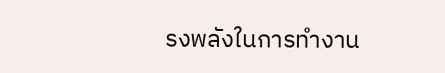รงพลังในการทำงาน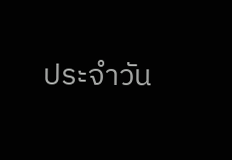ประจำวัน